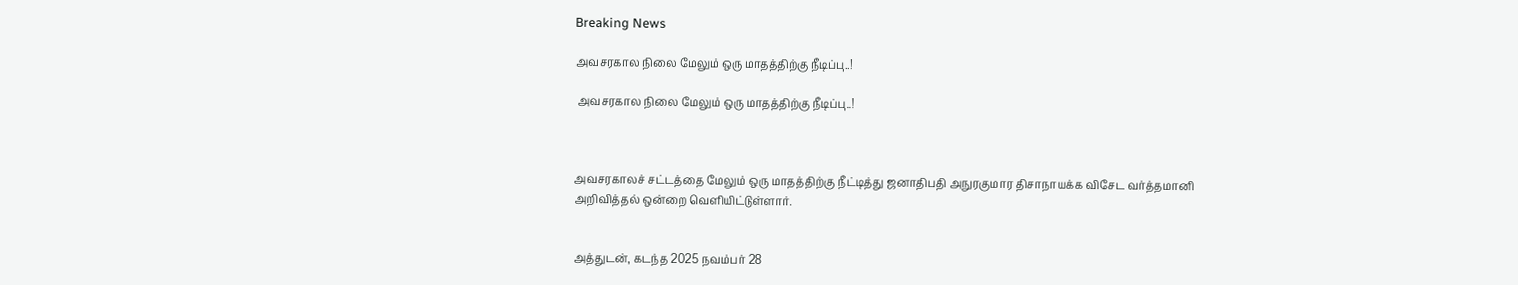Breaking News

அவசரகால நிலை மேலும் ஒரு மாதத்திற்கு நீடிப்பு..!

 அவசரகால நிலை மேலும் ஒரு மாதத்திற்கு நீடிப்பு..!



அவசரகாலச் சட்டத்தை மேலும் ஒரு மாதத்திற்கு நீட்டித்து ஜனாதிபதி அநுரகுமார திசாநாயக்க விசேட வர்த்தமானி அறிவித்தல் ஒன்றை வெளியிட்டுள்ளார்.


அத்துடன், கடந்த 2025 நவம்பர் 28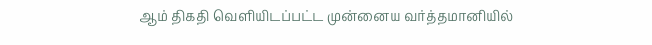ஆம் திகதி வெளியிடப்பட்ட முன்னைய வர்த்தமானியில்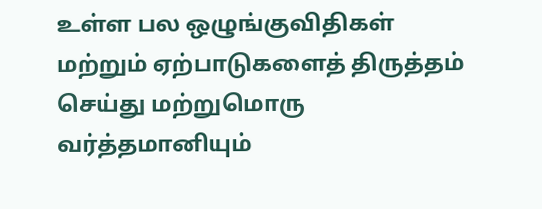உள்ள பல ஒழுங்குவிதிகள் மற்றும் ஏற்பாடுகளைத் திருத்தம் செய்து மற்றுமொரு வர்த்தமானியும்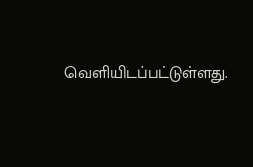வெளியிடப்பட்டுள்ளது.